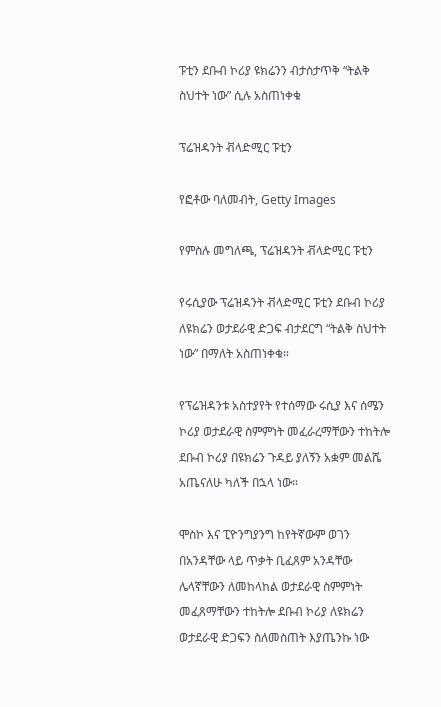ፑቲን ደቡብ ኮሪያ ዩክሬንን ብታስታጥቅ “ትልቅ ስህተት ነው” ሲሉ አስጠነቀቁ

ፕሬዝዳንት ቭላድሚር ፑቲን

የፎቶው ባለመብት, Getty Images

የምስሉ መግለጫ, ፕሬዝዳንት ቭላድሚር ፑቲን

የሩሲያው ፕሬዝዳንት ቭላድሚር ፑቲን ደቡብ ኮሪያ ለዩክሬን ወታደራዊ ድጋፍ ብታደርግ “ትልቅ ስህተት ነው” በማለት አስጠነቀቁ።

የፕሬዝዳንቱ አስተያየት የተሰማው ሩሲያ እና ሰሜን ኮሪያ ወታደራዊ ስምምነት መፈራረማቸውን ተከትሎ ደቡብ ኮሪያ በዩክሬን ጉዳይ ያለኝን አቋም መልሼ አጤናለሁ ካለች በኋላ ነው።

ሞስኮ እና ፒዮንግያንግ ከየትኛውም ወገን በአንዳቸው ላይ ጥቃት ቢፈጸም አንዳቸው ሌላኛቸውን ለመከላከል ወታደራዊ ስምምነት መፈጸማቸውን ተከትሎ ደቡብ ኮሪያ ለዩክሬን ወታደራዊ ድጋፍን ስለመስጠት እያጤንኩ ነው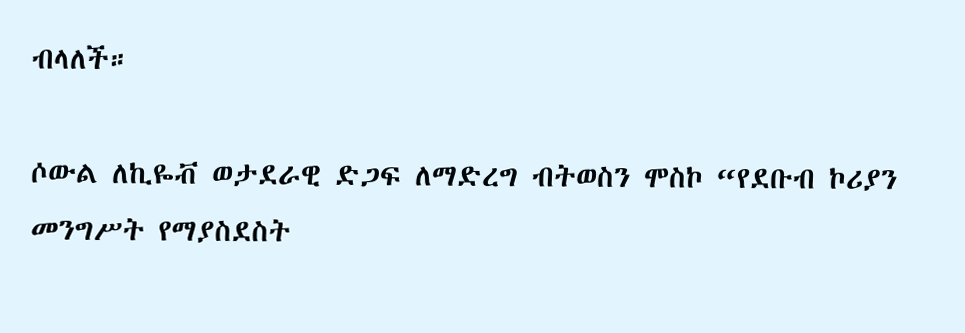ብላለች።

ሶውል ለኪዬቭ ወታደራዊ ድጋፍ ለማድረግ ብትወስን ሞስኮ “የደቡብ ኮሪያን መንግሥት የማያስደስት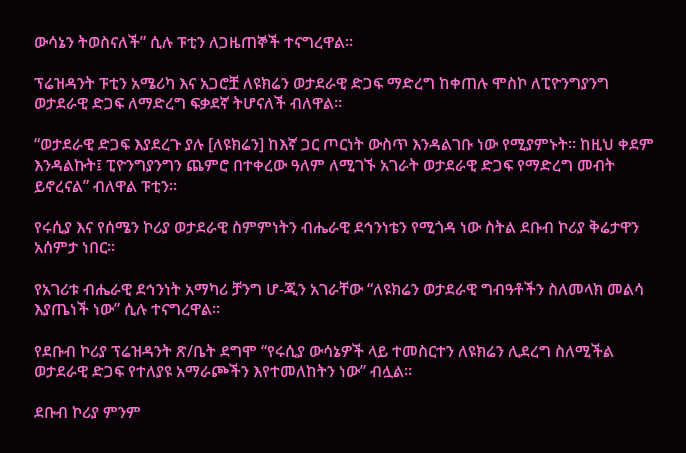ውሳኔን ትወስናለች” ሲሉ ፑቲን ለጋዜጠኞች ተናግረዋል።

ፕሬዝዳንት ፑቲን አሜሪካ እና አጋሮቿ ለዩክሬን ወታደራዊ ድጋፍ ማድረግ ከቀጠሉ ሞስኮ ለፒዮንግያንግ ወታደራዊ ድጋፍ ለማድረግ ፍቃደኛ ትሆናለች ብለዋል።

“ወታደራዊ ድጋፍ እያደረጉ ያሉ [ለዩክሬን] ከእኛ ጋር ጦርነት ውስጥ እንዳልገቡ ነው የሚያምኑት። ከዚህ ቀደም እንዳልኩት፤ ፒዮንግያንግን ጨምሮ በተቀረው ዓለም ለሚገኙ አገራት ወታደራዊ ድጋፍ የማድረግ መብት ይኖረናል” ብለዋል ፑቲን።

የሩሲያ እና የሰሜን ኮሪያ ወታደራዊ ስምምነትን ብሔራዊ ደኅንነቴን የሚጎዳ ነው ስትል ደቡብ ኮሪያ ቅሬታዋን አሰምታ ነበር።

የአገሪቱ ብሔራዊ ደኅንነት አማካሪ ቻንግ ሆ-ጂን አገራቸው “ለዩክሬን ወታደራዊ ግብዓቶችን ስለመላክ መልሳ እያጤነች ነው” ሲሉ ተናግረዋል።

የደቡብ ኮሪያ ፕሬዝዳንት ጽ/ቤት ደግሞ “የሩሲያ ውሳኔዎች ላይ ተመስርተን ለዩክሬን ሊደረግ ስለሚችል ወታደራዊ ድጋፍ የተለያዩ አማራጮችን እየተመለከትን ነው” ብሏል።

ደቡብ ኮሪያ ምንም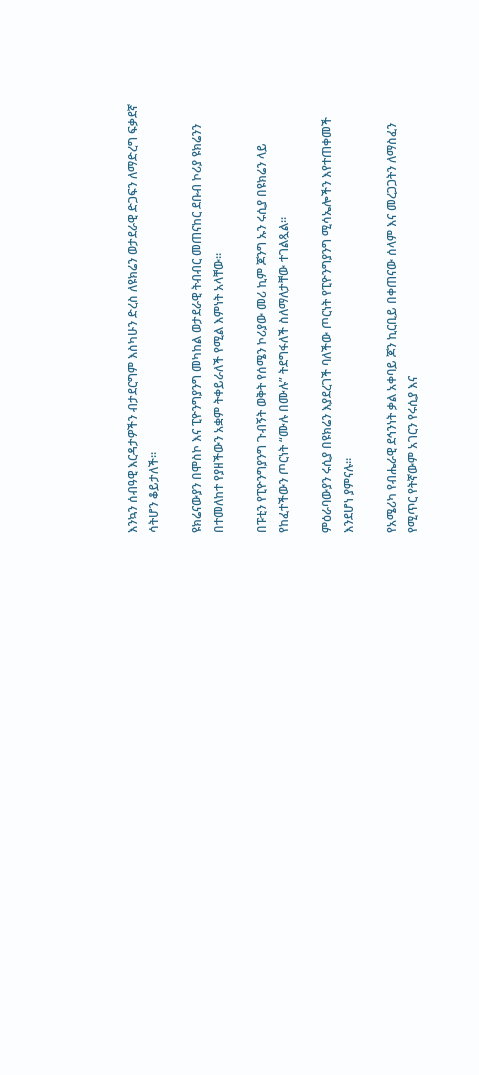እንኳን ሰብዓዊ እርዳታዎችን ብታደርግም እስካሁን ድረስ ለዩክሬን ወታደራዊ ድጋፍን ለማድረግ ፍቃደኛ ሳትሆን ቆይታለች።

ዩክሬናውያን በሞስኮ እና ፒዮንግያንግ መካከል ወታደራዊ ትብብር መጠናከር ደቡብ ኮሪያ ዩክሬንን በተመለከተ የያዘችውን አቋም ትቀይራለች የሚል እምነት አላቸው።

በፑቲን የፒዮንግያንግ ጉብኝት ወቅት የሰሜን ኮሪያው መሪ ኪም ጆንግ ኡን ሩሲያ በዩክሬን ላይ የከፈተችውን ጦርነት “ሙሉ በሙሉ” ትደግፋለች ስለማለታቸው ተገልጿል።

ምዕራባውያን ሩሲያ በዩክሬን እያደረገች ባለችው ጦርነት የፒዮንግያንግ ሚሳኤሎችን እየተጠቀመች እንደሆነ ያምናሉ።

የአሜሪካ የብሔራዊ ደኅንነት ቃል አቀባይ ጆን ኪርቢይ በቀጠናው ሰላም እና መረጋጋትን ለማስፈን የሚጥር የትኛውም አገርን የሩሲያ እና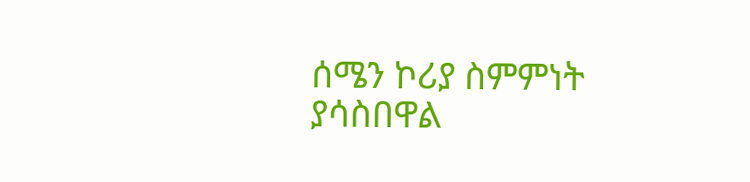ሰሜን ኮሪያ ስምምነት ያሳስበዋል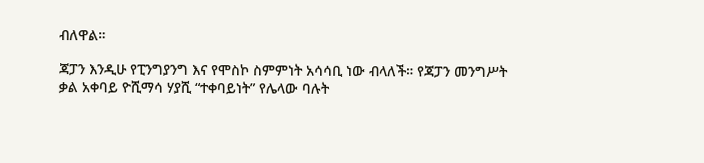ብለዋል።

ጃፓን እንዲሁ የፒንግያንግ እና የሞስኮ ስምምነት አሳሳቢ ነው ብላለች። የጃፓን መንግሥት ቃል አቀባይ ዮሺማሳ ሃያሺ “ተቀባይነት” የሌላው ባሉት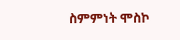ስምምነት ሞስኮ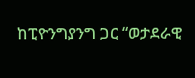ከፒዮንግያንግ ጋር “ወታደራዊ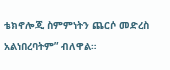ቴክኖሎጂ ስምምነትን ጨርሶ መድረስ አልነበረባትም” ብለዋል።